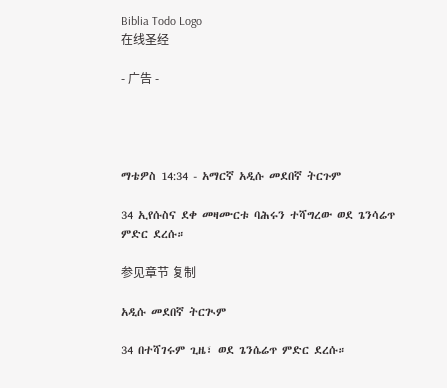Biblia Todo Logo
在线圣经

- 广告 -




ማቴዎስ 14:34 - አማርኛ አዲሱ መደበኛ ትርጉም

34 ኢየሱስና ደቀ መዛሙርቱ ባሕሩን ተሻግረው ወደ ጌንሳሬጥ ምድር ደረሱ።

参见章节 复制

አዲሱ መደበኛ ትርጒም

34 በተሻገሩም ጊዜ፣ ወደ ጌንሴሬጥ ምድር ደረሱ።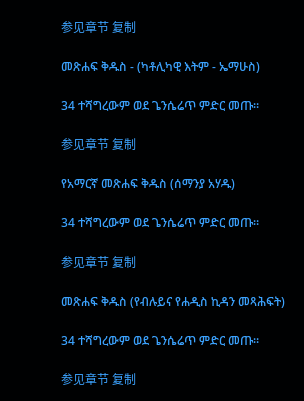参见章节 复制

መጽሐፍ ቅዱስ - (ካቶሊካዊ እትም - ኤማሁስ)

34 ተሻግረውም ወደ ጌንሴሬጥ ምድር መጡ።

参见章节 复制

የአማርኛ መጽሐፍ ቅዱስ (ሰማንያ አሃዱ)

34 ተሻግረውም ወደ ጌንሴሬጥ ምድር መጡ።

参见章节 复制

መጽሐፍ ቅዱስ (የብሉይና የሐዲስ ኪዳን መጻሕፍት)

34 ተሻግረውም ወደ ጌንሴሬጥ ምድር መጡ።

参见章节 复制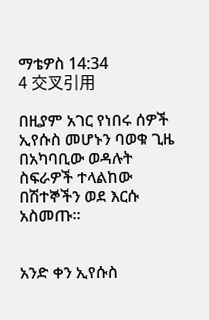ማቴዎስ 14:34
4 交叉引用

በዚያም አገር የነበሩ ሰዎች ኢየሱስ መሆኑን ባወቁ ጊዜ በአካባቢው ወዳሉት ስፍራዎች ተላልከው በሽተኞችን ወደ እርሱ አስመጡ።


አንድ ቀን ኢየሱስ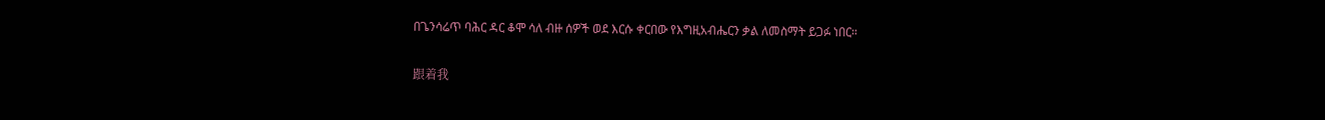በጌንሳሬጥ ባሕር ዳር ቆሞ ሳለ ብዙ ሰዎች ወደ እርሱ ቀርበው የእግዚአብሔርን ቃል ለመስማት ይጋፉ ነበር።


跟着我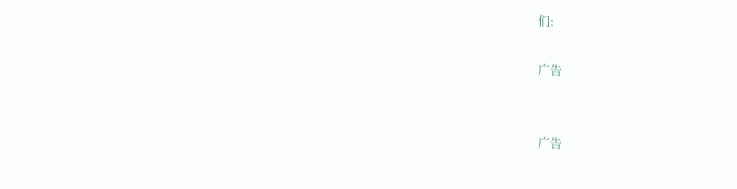们:

广告


广告